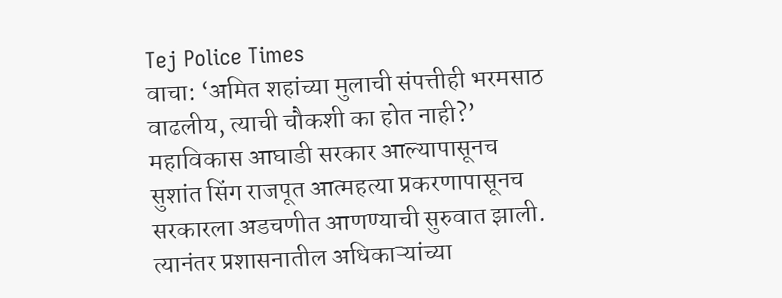Tej Police Times
वाचा: ‘अमित शहांच्या मुलाची संपत्तीही भरमसाठ वाढलीय, त्याची चौकशी का होत नाही?’
महाविकास आघाडी सरकार आल्यापासूनच सुशांत सिंग राजपूत आत्महत्या प्रकरणापासूनच सरकारला अडचणीत आणण्याची सुरुवात झाली. त्यानंतर प्रशासनातील अधिकाऱ्यांच्या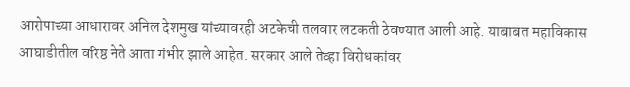आरोपाच्या आधारावर अनिल देशमुख यांच्यावरही अटकेची तलवार लटकती ठेवण्यात आली आहे. याबाबत महाविकास आघाडीतील वरिष्ठ नेते आता गंभीर झाले आहेत. सरकार आले तेव्हा विरोधकांवर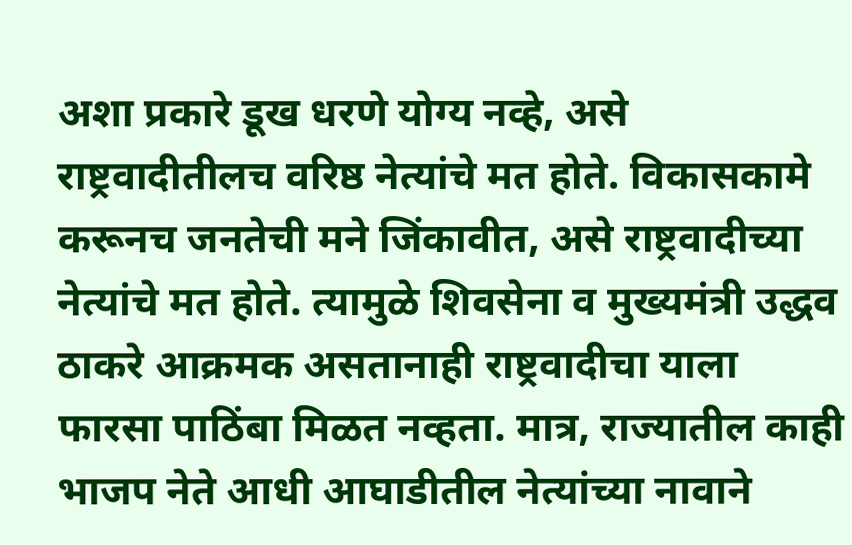अशा प्रकारे डूख धरणे योग्य नव्हे, असे राष्ट्रवादीतीलच वरिष्ठ नेत्यांचे मत होते. विकासकामे करूनच जनतेची मने जिंकावीत, असे राष्ट्रवादीच्या नेत्यांचे मत होते. त्यामुळे शिवसेना व मुख्यमंत्री उद्धव ठाकरे आक्रमक असतानाही राष्ट्रवादीचा याला फारसा पाठिंबा मिळत नव्हता. मात्र, राज्यातील काही भाजप नेते आधी आघाडीतील नेत्यांच्या नावाने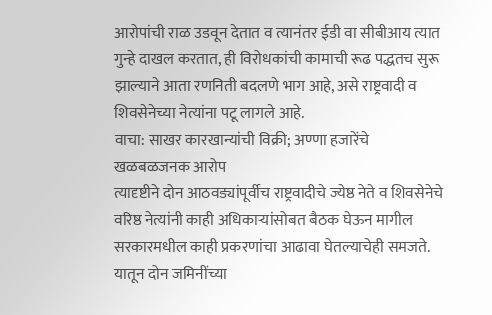आरोपांची राळ उडवून देतात व त्यानंतर ईडी वा सीबीआय त्यात गुन्हे दाखल करतात, ही विरोधकांची कामाची रूढ पद्धतच सुरू झाल्याने आता रणनिती बदलणे भाग आहे, असे राष्ट्रवादी व शिवसेनेच्या नेत्यांना पटू लागले आहे.
वाचा: साखर कारखान्यांची विक्री; अण्णा हजारेंचे खळबळजनक आरोप
त्यादृष्टीने दोन आठवड्यांपूर्वीच राष्ट्रवादीचे ज्येष्ठ नेते व शिवसेनेचे वरिष्ठ नेत्यांनी काही अधिकाऱ्यांसोबत बैठक घेऊन मागील सरकारमधील काही प्रकरणांचा आढावा घेतल्याचेही समजते. यातून दोन जमिनींच्या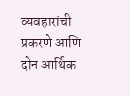व्यवहारांची प्रकरणे आणि दोन आर्थिक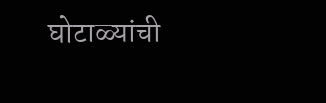घोटाळ्यांची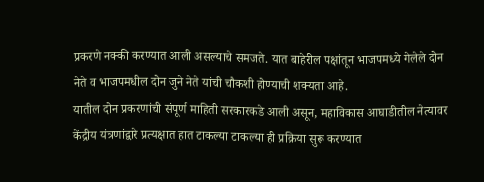प्रकरणे नक्की करण्यात आली असल्याचे समजते. यात बाहेरील पक्षांतून भाजपमध्ये गेलेले दोन नेते व भाजपमधील दोन जुने नेते यांची चौकशी होण्याची शक्यता आहे.
यातील दोन प्रकरणांची संपूर्ण माहिती सरकारकडे आली असून, महाविकास आघाडीतील नेत्यावर केंद्रीय यंत्रणांद्वारे प्रत्यक्षात हात टाकल्या टाकल्या ही प्रक्रिया सुरू करण्यात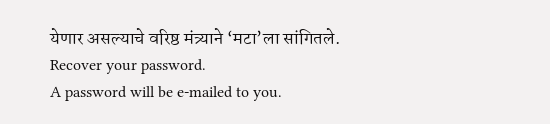येणार असल्याचे वरिष्ठ मंत्र्याने ‘मटा’ला सांगितले.
Recover your password.
A password will be e-mailed to you.